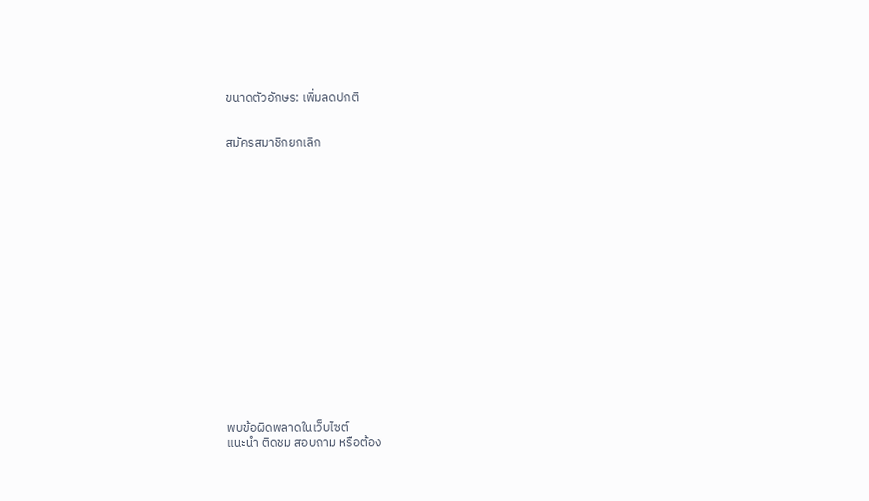ขนาดตัวอักษร: เพิ่มลดปกติ


สมัครสมาชิกยกเลิก


















พบข้อผิดพลาดในเว็บไซต์
แนะนำ ติดชม สอบถาม หรือต้อง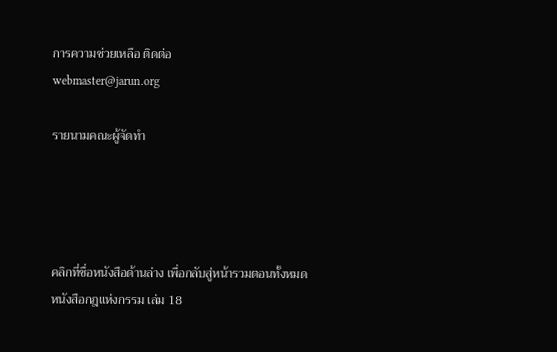การความช่วยเหลือ ติดต่อ
webmaster@jarun.org

รายนามคณะผู้จัดทำ




คลิกที่ชื่อหนังสือด้านล่าง เพื่อกลับสู่หน้ารวมตอนทั้งหมด
หนังสือกฎแห่งกรรม เล่ม 18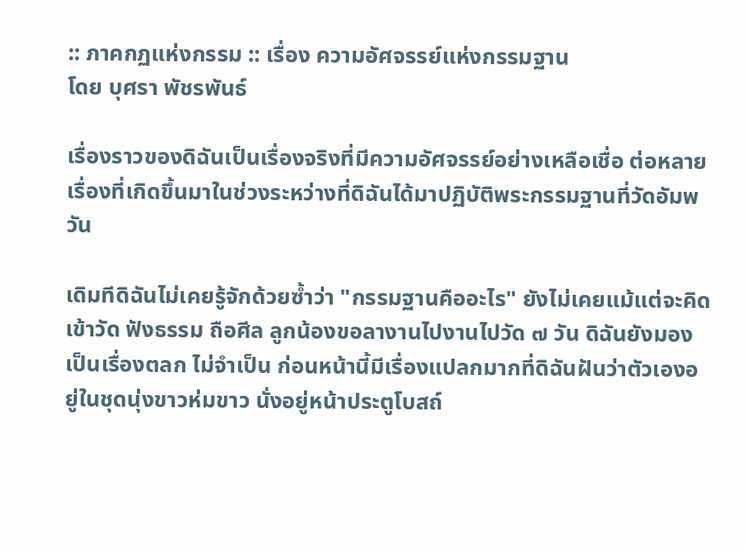:: ภาคกฏแห่งกรรม :: เรื่อง ความอัศจรรย์แห่งกรรมฐาน
โดย บุศรา พัชรพันธ์

เรื่องราวของดิฉันเป็นเรื่องจริงที่มีความอัศจรรย์อย่างเหลือเชื่อ ต่อหลายเรื่องที่เกิดขึ้นมาในช่วงระหว่างที่ดิฉันได้มาปฏิบัติพระกรรมฐานที่วัดอัมพวัน

เดิมทีดิฉันไม่เคยรู้จักด้วยซ้ำว่า "กรรมฐานคืออะไร" ยังไม่เคยแม้แต่จะคิดเข้าวัด ฟังธรรม ถือศีล ลูกน้องขอลางานไปงานไปวัด ๗ วัน ดิฉันยังมองเป็นเรื่องตลก ไม่จำเป็น ก่อนหน้านี้มีเรื่องแปลกมากที่ดิฉันฝันว่าตัวเองอยู่ในชุดนุ่งขาวห่มขาว นั่งอยู่หน้าประตูโบสถ์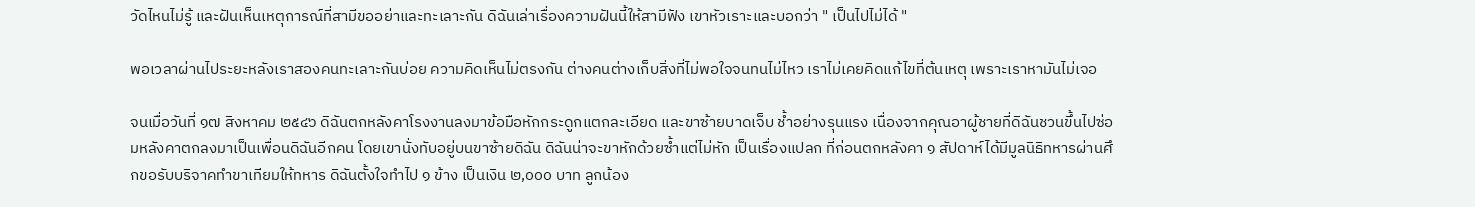วัดไหนไม่รู้ และฝันเห็นเหตุการณ์ที่สามีขออย่าและทะเลาะกัน ดิฉันเล่าเรื่องความฝันนี้ให้สามีฟัง เขาหัวเราะและบอกว่า " เป็นไปไม่ได้ "

พอเวลาผ่านไประยะหลังเราสองคนทะเลาะกันบ่อย ความคิดเห็นไม่ตรงกัน ต่างคนต่างเก็บสิ่งที่ไม่พอใจจนทนไม่ไหว เราไม่เคยคิดแก้ไขที่ต้นเหตุ เพราะเราหามันไม่เจอ

จนเมื่อวันที่ ๑๗ สิงหาคม ๒๕๔๖ ดิฉันตกหลังคาโรงงานลงมาข้อมือหักกระดูกแตกละเอียด และขาซ้ายบาดเจ็บ ช้ำอย่างรุนแรง เนื่องจากคุณอาผู้ชายที่ดิฉันชวนขึ้นไปซ่อมหลังคาตกลงมาเป็นเพื่อนดิฉันอีกคน โดยเขานั่งทับอยู่บนขาซ้ายดิฉัน ดิฉันน่าจะขาหักด้วยซ้ำแต่ไม่หัก เป็นเรื่องแปลก ที่ก่อนตกหลังคา ๑ สัปดาห์ได้มีมูลนิธิทหารผ่านศึกขอรับบริจาคทำขาเทียมให้ทหาร ดิฉันตั้งใจทำไป ๑ ข้าง เป็นเงิน ๒,๐๐๐ บาท ลูกน้อง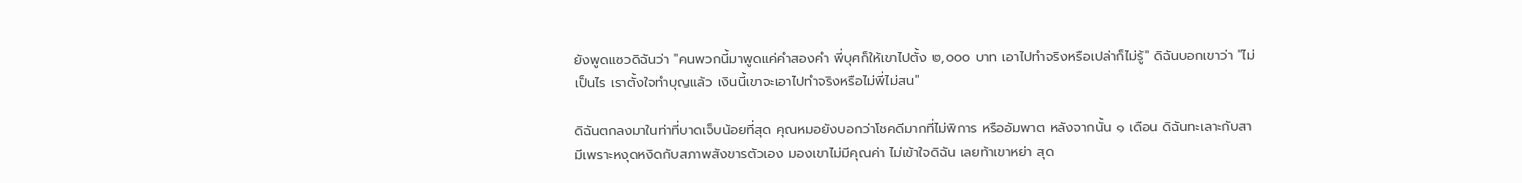ยังพูดแซวดิฉันว่า "คนพวกนี้มาพูดแค่คำสองคำ พี่บุศก็ให้เขาไปตั้ง ๒,๐๐๐ บาท เอาไปทำจริงหรือเปล่าก็ไม่รู้" ดิฉันบอกเขาว่า "ไม่เป็นไร เราตั้งใจทำบุญแล้ว เงินนี้เขาจะเอาไปทำจริงหรือไม่พี่ไม่สน"

ดิฉันตกลงมาในท่าที่บาดเจ็บน้อยที่สุด คุณหมอยังบอกว่าโชคดีมากที่ไม่พิการ หรืออัมพาต หลังจากนั้น ๑ เดือน ดิฉันทะเลาะกับสามีเพราะหงุดหงิดกับสภาพสังขารตัวเอง มองเขาไม่มีคุณค่า ไม่เข้าใจดิฉัน เลยท้าเขาหย่า สุด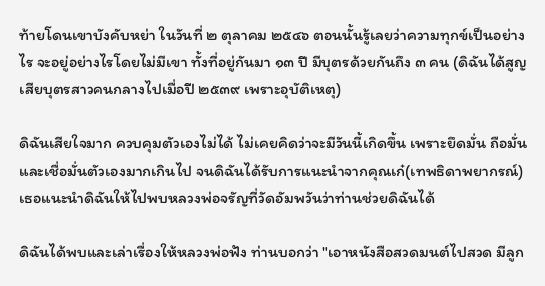ท้ายโดนเขาบังคับหย่า ในวันที่ ๒ ตุลาคม ๒๕๔๖ ตอนนั้นรู้เลยว่าความทุกข์เป็นอย่างไร จะอยู่อย่างไรโดยไม่มีเขา ทั้งที่อยู่กันมา ๑๓ ปี มีบุตรด้วยกันถึง ๓ คน (ดิฉันได้สูญเสียบุตรสาวคนกลางไปเมื่อปี ๒๕๓๙ เพราะอุบัติเหตุ)

ดิฉันเสียใจมาก ควบคุมตัวเองไม่ได้ ไม่เคยคิดว่าจะมีวันนี้เกิดขึ้น เพราะยึดมั่น ถือมั่นและเชื่อมั่นตัวเองมากเกินไป จนดิฉันได้รับการแนะนำจากคุณเก๋(เทพธิดาพยากรณ์) เธอแนะนำดิฉันให้ไปพบหลวงพ่อจรัญที่วัดอัมพวันว่าท่านช่วยดิฉันได้

ดิฉันได้พบและเล่าเรื่องให้หลวงพ่อฟัง ท่านบอกว่า "เอาหนังสือสวดมนต์ไปสวด มีลูก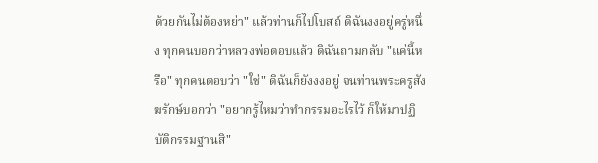ด้วยกันไม่ต้องหย่า" แล้วท่านก็ไปโบสถ์ ดิฉันงงอยู่ครู่หนึ่ง ทุกคนบอกว่าหลวงพ่อตอบแล้ว ดิฉันถามกลับ "แค่นี้หรือ" ทุกคนตอบว่า "ใช่" ดิฉันก็ยังงงอยู่ จนท่านพระครูสังฆรักษ์บอกว่า "อยากรู้ไหมว่าทำกรรมอะไรไว้ ก็ให้มาปฏิบัติกรรมฐานสิ"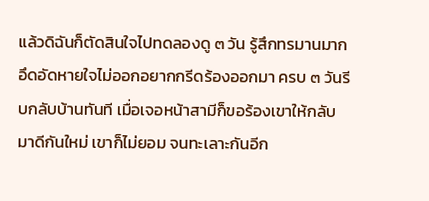แล้วดิฉันก็ตัดสินใจไปทดลองดู ๓ วัน รู้สึกทรมานมากอึดอัดหายใจไม่ออกอยากกรีดร้องออกมา ครบ ๓ วันรีบกลับบ้านทันที เมื่อเจอหน้าสามีก็ขอร้องเขาให้กลับมาดีกันใหม่ เขาก็ไม่ยอม จนทะเลาะกันอีก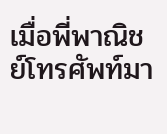เมื่อพี่พาณิชย์โทรศัพท์มา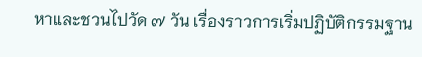หาและชวนไปวัด ๗ วัน เรื่องราวการเริ่มปฏิบัติกรรมฐาน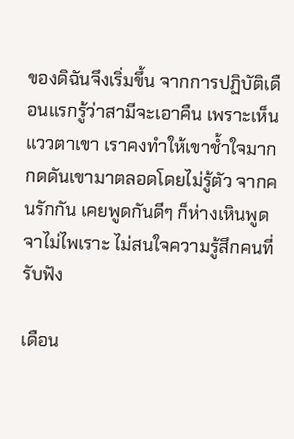ของดิฉันจึงเริ่มขึ้น จากการปฏิบัติเดือนแรกรู้ว่าสามีจะเอาคืน เพราะเห็นแววตาเขา เราคงทำให้เขาช้ำใจมาก กดดันเขามาตลอดโดยไม่รู้ตัว จากคนรักกัน เคยพูดกันดีๆ ก็ห่างเหินพูดจาไม่ไพเราะ ไม่สนใจความรู้สึกคนที่รับฟัง

เดือน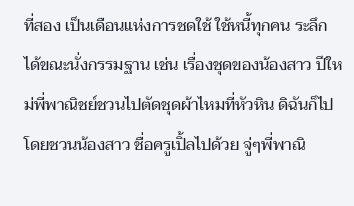ที่สอง เป็นเดือนแห่งการชดใช้ ใช้หนี้ทุกคน ระลึกได้ขณะนั่งกรรมฐาน เช่น เรื่องชุดของน้องสาว ปีใหม่พี่พาณิชย์ชวนไปตัดชุดผ้าไหมที่หัวหิน ดิฉันก็ไปโดยชวนน้องสาว ชื่อครูเปิ้ลไปด้วย จู่ๆพี่พาณิ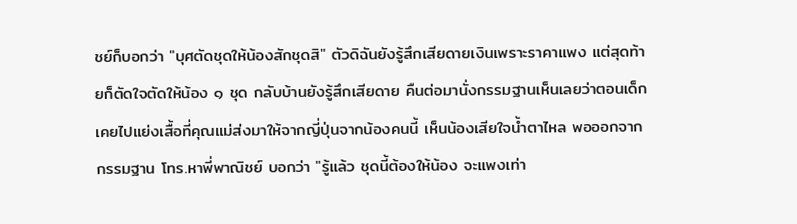ชย์ก็บอกว่า "บุศตัดชุดให้น้องสักชุดสิ" ตัวดิฉันยังรู้สึกเสียดายเงินเพราะราคาแพง แต่สุดท้ายก็ตัดใจตัดให้น้อง ๑ ชุด กลับบ้านยังรู้สึกเสียดาย คืนต่อมานั่งกรรมฐานเห็นเลยว่าตอนเด็กเคยไปแย่งเสื้อที่คุณแม่ส่งมาให้จากญี่ปุ่นจากน้องคนนี้ เห็นน้องเสียใจน้ำตาไหล พอออกจากกรรมฐาน โทร.หาพี่พาณิชย์ บอกว่า "รู้แล้ว ชุดนี้ต้องให้น้อง จะแพงเท่า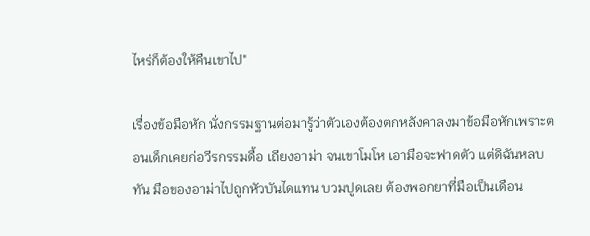ไหร่ก็ต้องให้คืนเขาไป"

เรื่องข้อมือหัก นั่งกรรมฐานต่อมารู้ว่าตัวเองต้องตกหลังคาลงมาข้อมือหักเพราะตอนเด็กเคยก่อวีรกรรมดื้อ เถียงอาม่า จนเขาโมโห เอามือจะฟาดตัว แต่ดิฉันหลบทัน มือของอาม่าไปถูกหัวบันไดแทน บวมปูดเลย ต้องพอกยาที่มือเป็นเดือน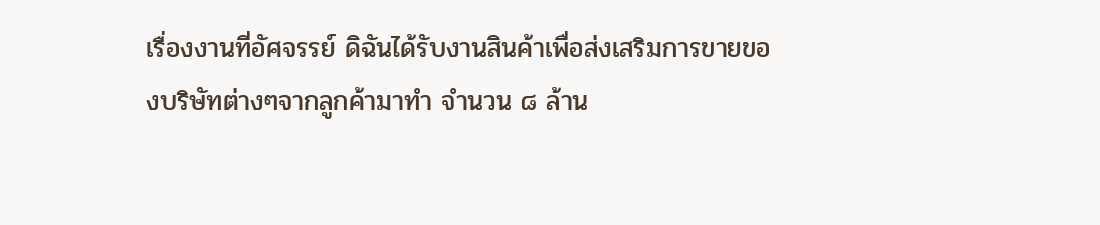เรื่องงานที่อัศจรรย์ ดิฉันได้รับงานสินค้าเพื่อส่งเสริมการขายของบริษัทต่างๆจากลูกค้ามาทำ จำนวน ๘ ล้าน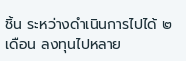ชิ้น ระหว่างดำเนินการไปได้ ๒ เดือน ลงทุนไปหลาย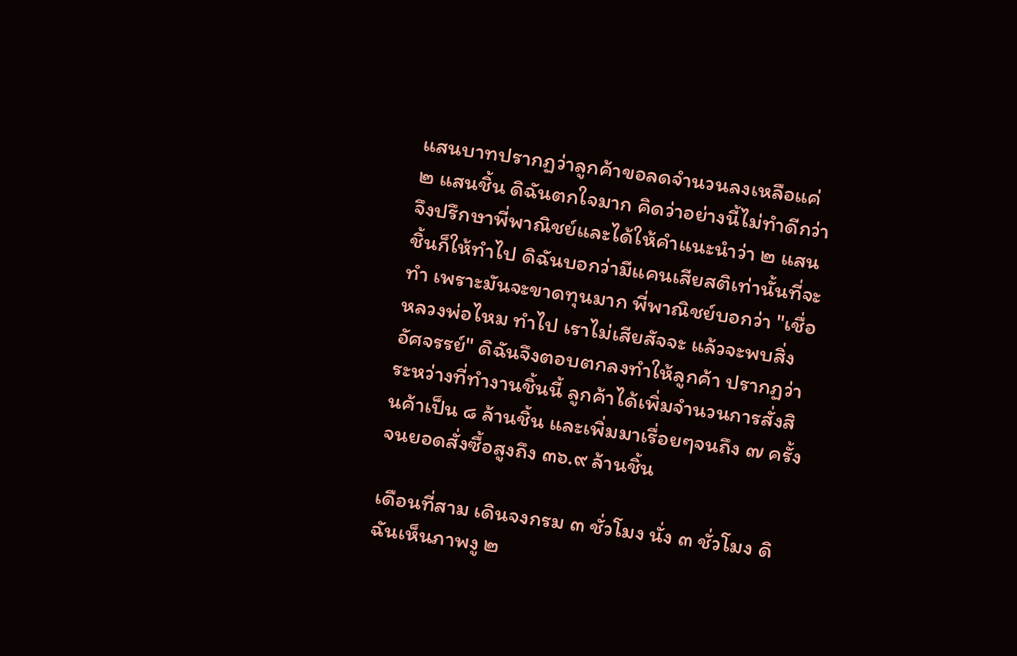แสนบาทปรากฏว่าลูกค้าขอลดจำนวนลงเหลือแค่ ๒ แสนชิ้น ดิฉันตกใจมาก คิดว่าอย่างนี้ไม่ทำดีกว่า จึงปรึกษาพี่พาณิชย์และได้ให้คำแนะนำว่า ๒ แสนชิ้นก็ให้ทำไป ดิฉันบอกว่ามีแคนเสียสติเท่านั้นที่จะทำ เพราะมันจะขาดทุนมาก พี่พาณิชย์บอกว่า "เชื่อหลวงพ่อไหม ทำไป เราไม่เสียสัจจะ แล้วจะพบสิ่งอัศจรรย์" ดิฉันจึงตอบตกลงทำให้ลูกค้า ปรากฏว่าระหว่างที่ทำงานชิ้นนี้ ลูกค้าได้เพิ่มจำนวนการสั่งสินค้าเป็น ๘ ล้านชิ้น และเพิ่มมาเรื่อยๆจนถึง ๗ ครั้ง จนยอดสั่งซื้อสูงถึง ๓๖.๙ ล้านชิ้น

เดือนที่สาม เดินจงกรม ๓ ชั่วโมง นั่ง ๓ ชั่วโมง ดิฉันเห็นภาพงู ๒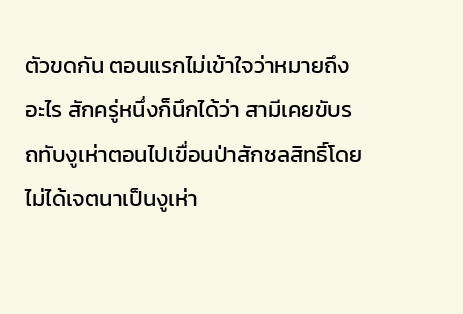ตัวขดกัน ตอนแรกไม่เข้าใจว่าหมายถึงอะไร สักครู่หนึ่งก็นึกได้ว่า สามีเคยขับรถทับงูเห่าตอนไปเขื่อนป่าสักชลสิทธิ์โดยไม่ได้เจตนาเป็นงูเห่า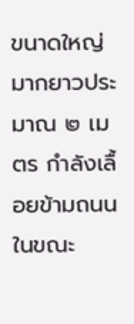ขนาดใหญ่มากยาวประมาณ ๒ เมตร กำลังเลื้อยข้ามถนนในขณะ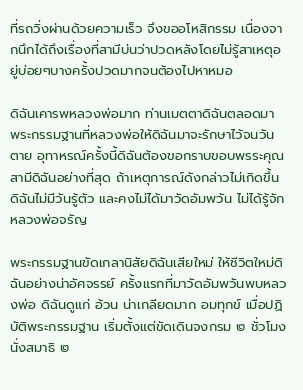ที่รถวิ่งผ่านด้วยความเร็ว จึงขออโหสิกรรม เนื่องจากนึกได้ถึงเรื่องที่สามีบ่นว่าปวดหลังโดยไม่รู้สาเหตุอยู่บ่อยๆบางครั้งปวดมากจนต้องไปหาหมอ

ดิฉันเคารพหลวงพ่อมาก ท่านเมตตาดิฉันตลอดมา พระกรรมฐานที่หลวงพ่อให้ดิฉันมาจะรักษาไว้จนวันตาย อุทาหรณ์ครั้งนี้ดิฉันต้องขอกราบขอบพรระคุณสามีดิฉันอย่างที่สุด ถ้าเหตุการณ์ดังกล่าวไม่เกิดขึ้น ดิฉันไม่มีวันรู้ตัว และคงไม่ได้มาวัดอัมพวัน ไม่ได้รู้จักหลวงพ่อจรัญ

พระกรรมฐานขัดเกลานิสัยดิฉันเสียใหม่ ให้ชีวิตใหม่ดิฉันอย่างน่าอัศจรรย์ ครั้งแรกที่มาวัดอัมพวันพบหลวงพ่อ ดิฉันดูแก่ อ้วน น่าเกลียดมาก อมทุกข์ เมื่อปฏิบัติพระกรรมฐาน เริ่มตั้งแต่ขัดเดินจงกรม ๒ ชั่วโมง นั่งสมาธิ ๒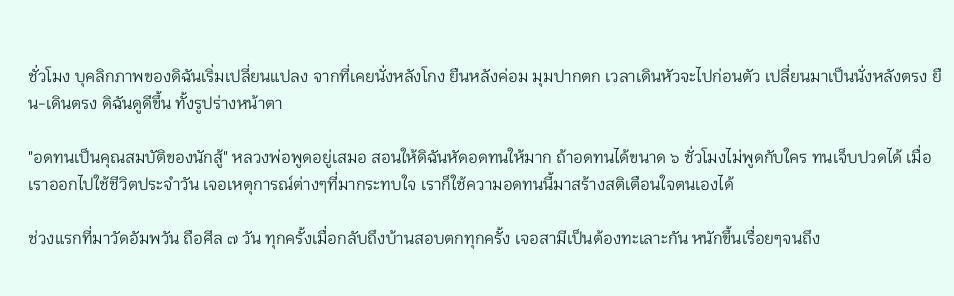ชั่วโมง บุคลิกภาพของดิฉันเริ่มเปลี่ยนแปลง จากที่เคยนั่งหลังโกง ยืนหลังค่อม มุมปากตก เวลาเดินหัวจะไปก่อนตัว เปลี่ยนมาเป็นนั่งหลังตรง ยืน-เดินตรง ดิฉันดูดีขึ้น ทั้งรูปร่างหน้าตา

"อดทนเป็นคุณสมบัติของนักสู้" หลวงพ่อพูดอยู่เสมอ สอนให้ดิฉันหัดอดทนให้มาก ถ้าอดทนได้ขนาด ๖ ชั่วโมงไม่พูดกับใคร ทนเจ็บปวดได้ เมื่อเราออกไปใช้ชีวิตประจำวัน เจอเหตุการณ์ต่างๆที่มากระทบใจ เราก็ใช้ความอดทนนี้มาสร้างสติเตือนใจตนเองได้

ช่วงแรกที่มาวัดอัมพวัน ถือศีล ๗ วัน ทุกครั้งเมื่อกลับถึงบ้านสอบตกทุกครั้ง เจอสามีเป็นต้องทะเลาะกัน หนักขึ้นเรื่อยๆจนถึง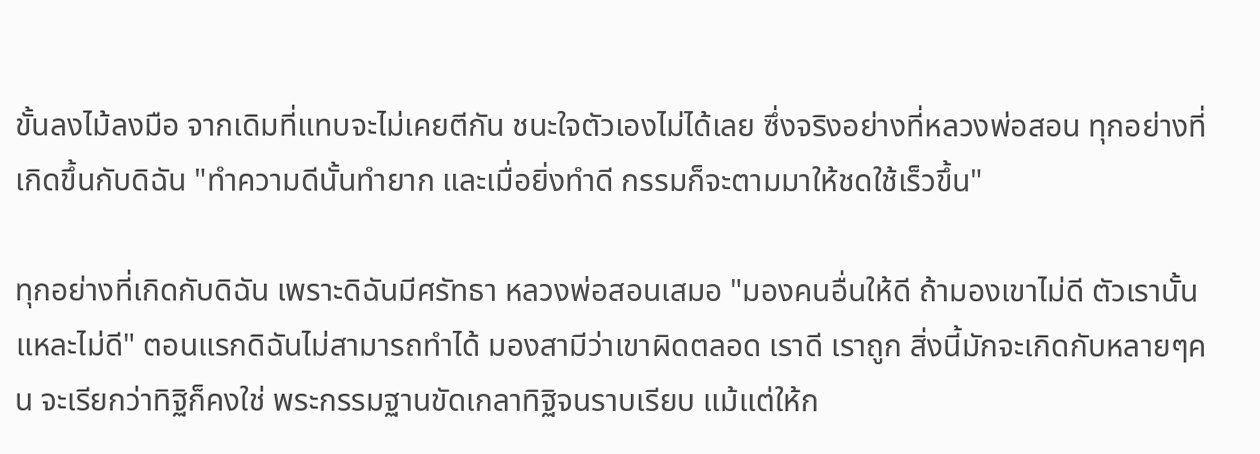ขั้นลงไม้ลงมือ จากเดิมที่แทบจะไม่เคยตีกัน ชนะใจตัวเองไม่ได้เลย ซึ่งจริงอย่างที่หลวงพ่อสอน ทุกอย่างที่เกิดขึ้นกับดิฉัน "ทำความดีนั้นทำยาก และเมื่อยิ่งทำดี กรรมก็จะตามมาให้ชดใช้เร็วขึ้น"

ทุกอย่างที่เกิดกับดิฉัน เพราะดิฉันมีศรัทธา หลวงพ่อสอนเสมอ "มองคนอื่นให้ดี ถ้ามองเขาไม่ดี ตัวเรานั้นแหละไม่ดี" ตอนแรกดิฉันไม่สามารถทำได้ มองสามีว่าเขาผิดตลอด เราดี เราถูก สิ่งนี้มักจะเกิดกับหลายๆคน จะเรียกว่าทิฐิก็คงใช่ พระกรรมฐานขัดเกลาทิฐิจนราบเรียบ แม้แต่ให้ก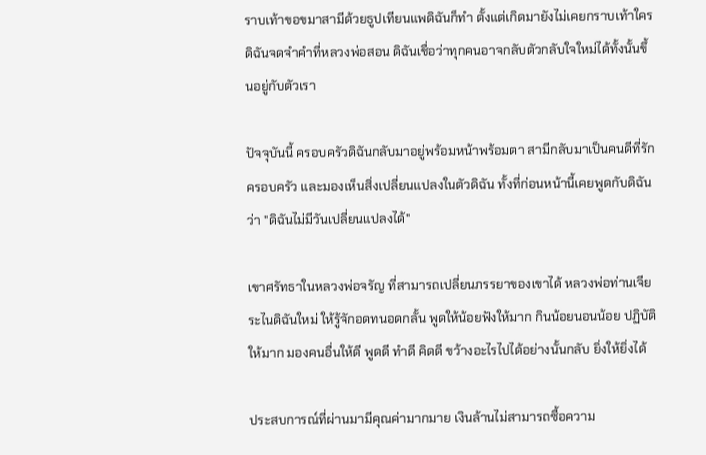ราบเท้าขอขมาสามีด้วยธูปเทียนแพดิฉันก็ทำ ตั้งแต่เกิดมายังไม่เคยกราบเท้าใคร ดิฉันจดจำคำที่หลวงพ่อสอน ดิฉันเชื่อว่าทุกคนอาจกลับตัวกลับใจใหม่ได้ทั้งนั้นขึ้นอยู่กับตัวเรา

ปัจจุบันนี้ ครอบครัวดิฉันกลับมาอยู่พร้อมหน้าพร้อมตา สามีกลับมาเป็นคนดีที่รักครอบครัว และมองเห็นสิ่งเปลี่ยนแปลงในตัวดิฉัน ทั้งที่ก่อนหน้านี้เคยพูดกับดิฉันว่า "ดิฉันไม่มีวันเปลี่ยนแปลงได้"

เขาศรัทธาในหลวงพ่อจรัญ ที่สามารถเปลี่ยนภรรยาของเขาได้ หลวงพ่อท่านเจียระไนดิฉันใหม่ ให้รู้จักอดทนอดกลั้น พูดให้น้อยฟังให้มาก กินน้อยนอนน้อย ปฏิบัติให้มาก มองคนอื่นให้ดี พูดดี ทำดี คิดดี ขว้างอะไรไปได้อย่างนั้นกลับ ยิ่งให้ยิ่งได้

ประสบการณ์ที่ผ่านมามีคุณค่ามากมาย เงินล้านไม่สามารถซื้อความ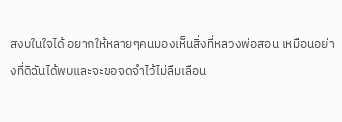สงบในใจได้ อยากให้หลายๆคนมองเห็นสิ่งที่หลวงพ่อสอน เหมือนอย่างที่ดิฉันได้พบและจะขอจดจำไว้ไม่ลืมเลือน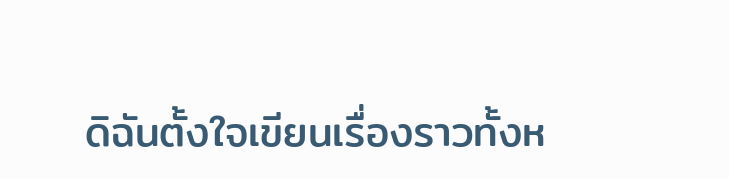ดิฉันตั้งใจเขียนเรื่องราวทั้งห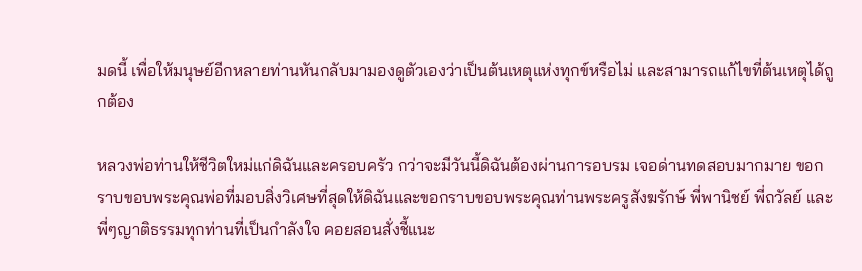มดนี้ เพื่อให้มนุษย์อีกหลายท่านหันกลับมามองดูตัวเองว่าเป็นต้นเหตุแห่งทุกข์หรือไม่ และสามารถแก้ไขที่ต้นเหตุได้ถูกต้อง

หลวงพ่อท่านให้ชีวิตใหม่แก่ดิฉันและครอบครัว กว่าจะมีวันนี้ดิฉันต้องผ่านการอบรม เจอด่านทดสอบมากมาย ขอกราบขอบพระคุณพ่อที่มอบสิ่งวิเศษที่สุดให้ดิฉันและขอกราบขอบพระคุณท่านพระครูสังฆรักษ์ พี่พานิชย์ พี่ถวัลย์ และพี่ๆญาติธรรมทุกท่านที่เป็นกำลังใจ คอยสอนสั่งชี้แนะ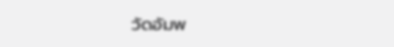วัดอัมพ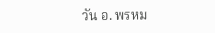วัน อ. พรหม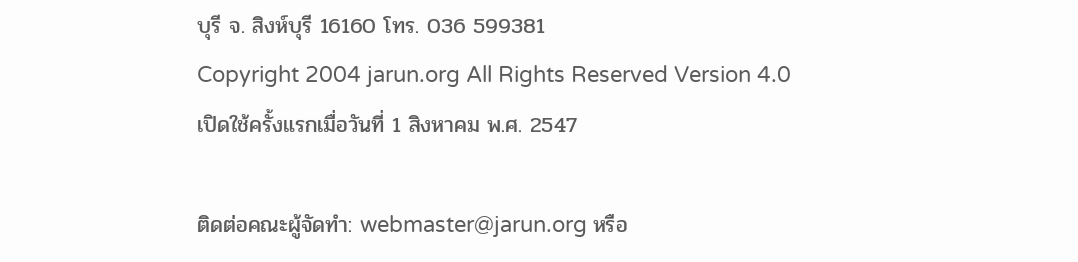บุรี จ. สิงห์บุรี 16160 โทร. 036 599381
Copyright 2004 jarun.org All Rights Reserved Version 4.0
เปิดใช้ครั้งแรกเมื่อวันที่ 1 สิงหาคม พ.ศ. 2547

ติดต่อคณะผู้จัดทำ: webmaster@jarun.org หรือ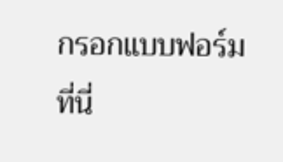กรอกแบบฟอร์มที่นี่